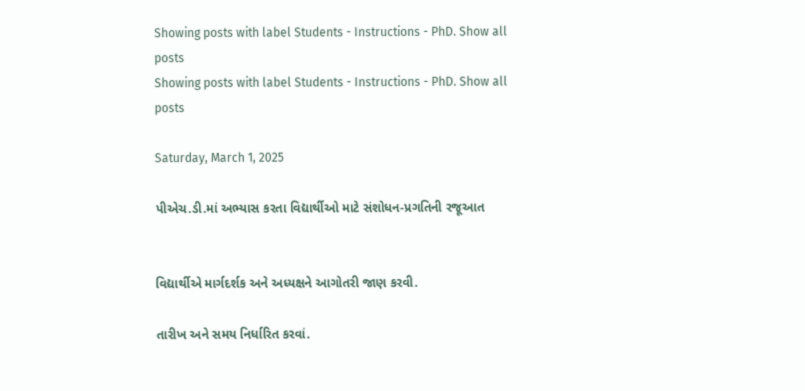Showing posts with label Students - Instructions - PhD. Show all posts
Showing posts with label Students - Instructions - PhD. Show all posts

Saturday, March 1, 2025

પીએચ.ડી.માં અભ્યાસ કરતા વિદ્યાર્થીઓ માટે સંશોધન-પ્રગતિની રજૂઆત


વિદ્યાર્થીએ માર્ગદર્શક અને અધ્યક્ષને આગોતરી જાણ કરવી.

તારીખ અને સમય નિર્ધારિત કરવાં.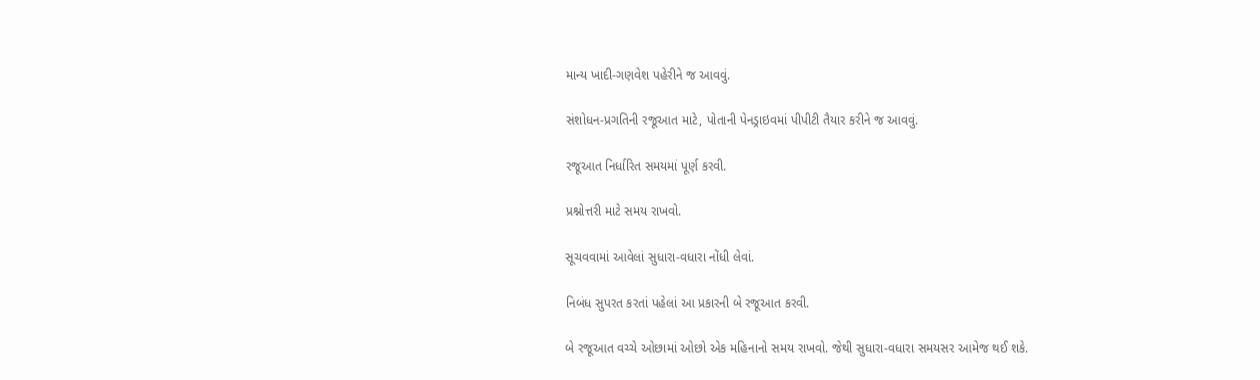માન્ય ખાદી-ગણવેશ પહેરીને જ આવવું.

સંશોધન-પ્રગતિની રજૂઆત માટે, પોતાની પેનડ્રાઇવમાં પીપીટી તૈયાર કરીને જ આવવું.

રજૂઆત નિર્ધારિત સમયમાં પૂર્ણ કરવી.

પ્રશ્નોત્તરી માટે સમય રાખવો.

સૂચવવામાં આવેલાં સુધારા-વધારા નોંધી લેવાં.

નિબંધ સુપરત કરતાં પહેલાં આ પ્રકારની બે રજૂઆત કરવી.

બે રજૂઆત વચ્ચે ઓછામાં ઓછો એક મહિનાનો સમય રાખવો. જેથી સુધારા-વધારા સમયસર આમેજ થઈ શકે.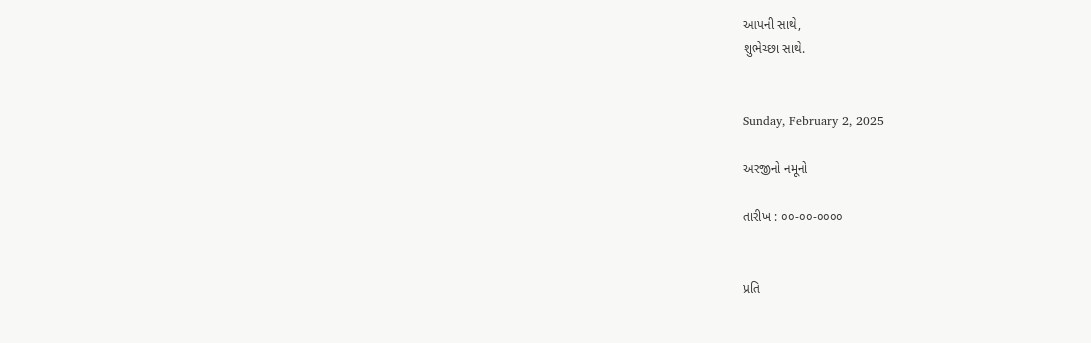આપની સાથે,
શુભેચ્છા સાથે.


Sunday, February 2, 2025

અરજીનો નમૂનો

તારીખ : ૦૦-૦૦-૦૦૦૦


પ્રતિ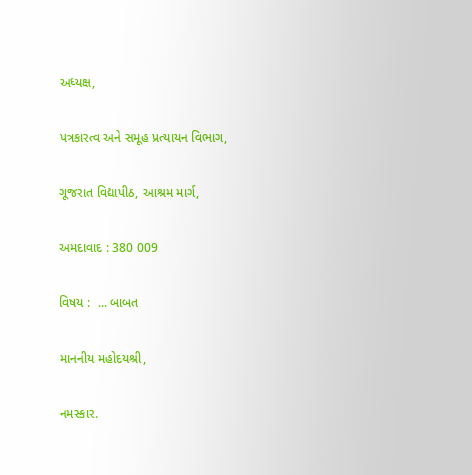અધ્યક્ષ,

પત્રકારત્વ અને સમૂહ પ્રત્યાયન વિભાગ,

ગૂજરાત વિદ્યાપીઠ, આશ્રમ માર્ગ,

અમદાવાદ : 380 009

વિષય :  ... બાબત

માનનીય મહોદયશ્રી,

નમસ્કાર.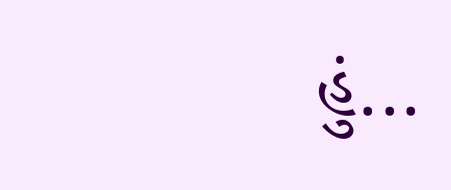હું...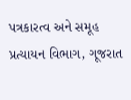પત્રકારત્વ અને સમૂહ પ્રત્યાયન વિભાગ, ગૂજરાત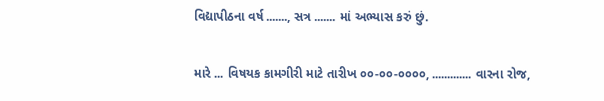વિદ્યાપીઠના વર્ષ ......., સત્ર ....... માં અભ્યાસ કરું છું.

મારે ... વિષયક કામગીરી માટે તારીખ ૦૦-૦૦-૦૦૦૦, ............. વારના રોજ,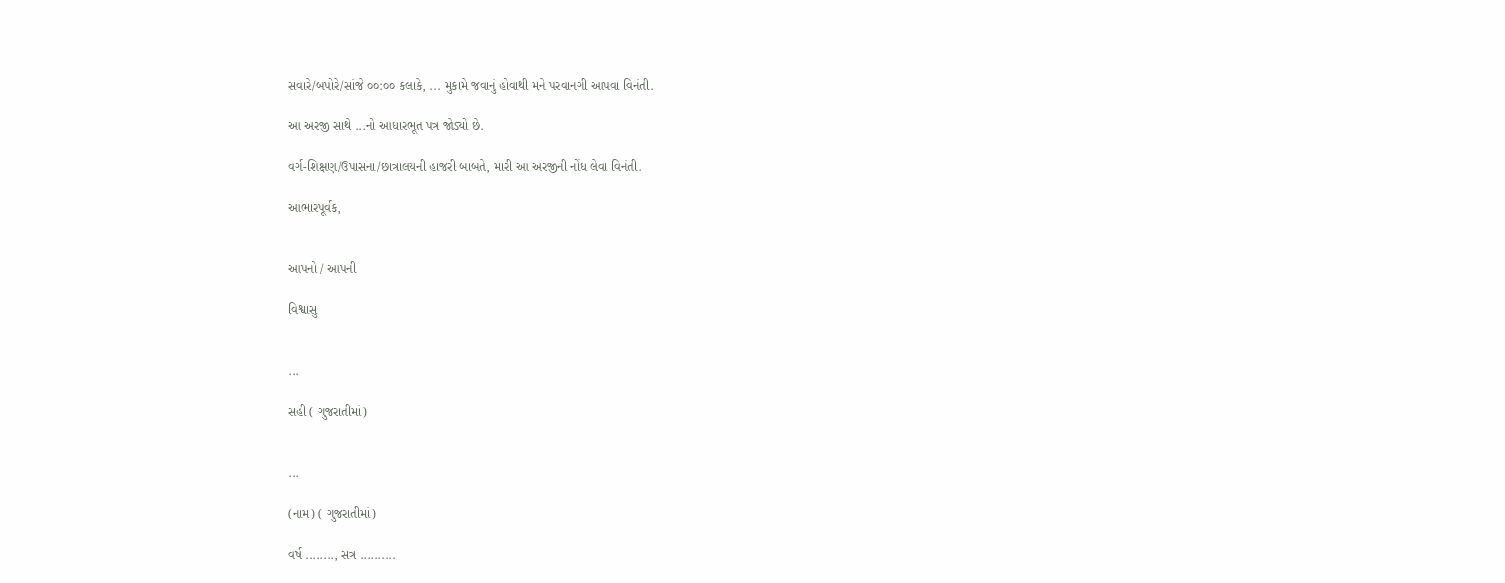સવારે/બપોરે/સાંજે ૦૦:૦૦ કલાકે, ... મુકામે જવાનું હોવાથી મને પરવાનગી આપવા વિનંતી.

આ અરજી સાથે ...નો આધારભૂત પત્ર જોડ્યો છે.

વર્ગ-શિક્ષણ/ઉપાસના/છાત્રાલયની હાજરી બાબતે, મારી આ અરજીની નોંધ લેવા વિનંતી.

આભારપૂર્વક,


આપનો / આપની

વિશ્વાસુ


...

સહી ( ગુજરાતીમાં)


...

(નામ) ( ગુજરાતીમાં)

વર્ષ ........, સત્ર ..........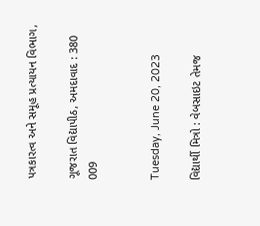પત્રકારત્વ અને સમૂહ પ્રત્યાયન વિભાગ,

ગૂજરાત વિદ્યાપીઠ, અમદાવાદ : 380 009


Tuesday, June 20, 2023

વિદ્યાર્થી મિત્રો : વેબસાઇટ તેમજ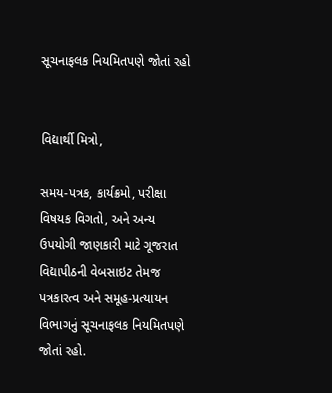સૂચનાફલક નિયમિતપણે જોતાં રહો


વિદ્યાર્થી મિત્રો,

સમય-પત્રક, કાર્યક્રમો, પરીક્ષા વિષયક વિગતો, અને અન્ય ઉપયોગી જાણકારી માટે ગૂજરાત વિદ્યાપીઠની વેબસાઇટ તેમજ પત્રકારત્વ અને સમૂહ-પ્રત્યાયન વિભાગનું સૂચનાફલક નિયમિતપણે જોતાં રહો.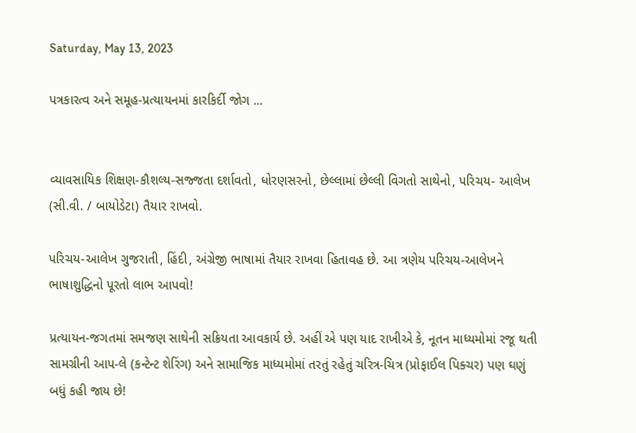Saturday, May 13, 2023

પત્રકારત્વ અને સમૂહ-પ્રત્યાયનમાં કારકિર્દી જોગ ...


વ્યાવસાયિક શિક્ષણ-કૌશલ્ય-સજ્જતા દર્શાવતો, ધોરણસરનો, છેલ્લામાં છેલ્લી વિગતો સાથેનો, પરિચય- આલેખ (સી.વી. / બાયોડેટા) તૈયાર રાખવો.

પરિચય-આલેખ ગુજરાતી, હિંદી, અંગ્રેજી ભાષામાં તૈયાર રાખવા હિતાવહ છે. આ ત્રણેય પરિચય-આલેખને ભાષાશુદ્ધિનો પૂરતો લાભ આપવો!

પ્રત્યાયન-જગતમાં સમજણ સાથેની સક્રિયતા આવકાર્ય છે. અહીં એ પણ યાદ રાખીએ કે, નૂતન માધ્યમોમાં રજૂ થતી સામગ્રીની આપ-લે (કન્ટેન્ટ શેરિંગ) અને સામાજિક માધ્યમોમાં તરતું રહેતું ચરિત્ર-ચિત્ર (પ્રોફાઈલ પિક્ચર) પણ ઘણું બધું કહી જાય છે!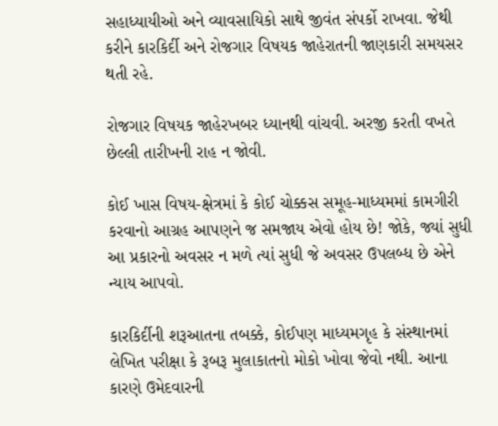સહાધ્યાયીઓ અને વ્યાવસાયિકો સાથે જીવંત સંપર્કો રાખવા. જેથી કરીને કારકિર્દી અને રોજગાર વિષયક જાહેરાતની જાણકારી સમયસર થતી રહે.

રોજગાર વિષયક જાહેરખબર ધ્યાનથી વાંચવી. અરજી કરતી વખતે છેલ્લી તારીખની રાહ ન જોવી.

કોઈ ખાસ વિષય-ક્ષેત્રમાં કે કોઈ ચોક્કસ સમૂહ-માધ્યમમાં કામગીરી કરવાનો આગ્રહ આપણને જ સમજાય એવો હોય છે! જોકે, જ્યાં સુધી આ પ્રકારનો અવસર ન મળે ત્યાં સુધી જે અવસર ઉપલબ્ધ છે એને ન્યાય આપવો.

કારકિર્દીની શરૂઆતના તબક્કે, કોઈપણ માધ્યમગૃહ કે સંસ્થાનમાં લેખિત પરીક્ષા કે રૂબરૂ મુલાકાતનો મોકો ખોવા જેવો નથી. આના કારણે ઉમેદવારની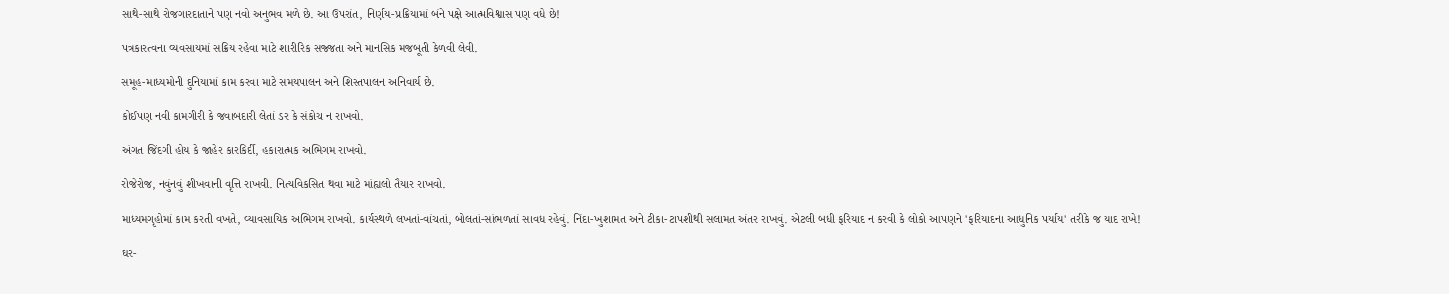સાથે-સાથે રોજગારદાતાને પણ નવો અનુભવ મળે છે. આ ઉપરાંત, નિર્ણય-પ્રક્રિયામાં બંને પક્ષે આત્મવિશ્વાસ પણ વધે છે!

પત્રકારત્વના વ્યવસાયમાં સક્રિય રહેવા માટે શારીરિક સજ્જતા અને માનસિક મજબૂતી કેળવી લેવી.

સમૂહ-માધ્યમોની દુનિયામાં કામ કરવા માટે સમયપાલન અને શિસ્તપાલન અનિવાર્ય છે.

કોઈપણ નવી કામગીરી કે જવાબદારી લેતાં ડર કે સંકોચ ન રાખવો.

અંગત જિંદગી હોય કે જાહેર કારકિર્દી, હકારાત્મક અભિગમ રાખવો.

રોજેરોજ, નવુંનવું શીખવાની વૃત્તિ રાખવી. નિત્યવિકસિત થવા માટે માંહ્યલો તૈયાર રાખવો.

માધ્યમગૃહોમાં કામ કરતી વખતે, વ્યાવસાયિક અભિગમ રાખવો. કાર્યસ્થળે લખતાં-વાંચતાં, બોલતાં-સાંભળતાં સાવધ રહેવું. નિંદા-ખુશામત અને ટીકા-ટાપશીથી સલામત અંતર રાખવું. એટલી બધી ફરિયાદ ન કરવી કે લોકો આપણને 'ફરિયાદના આધુનિક પર્યાય' તરીકે જ યાદ રાખે!

ઘર-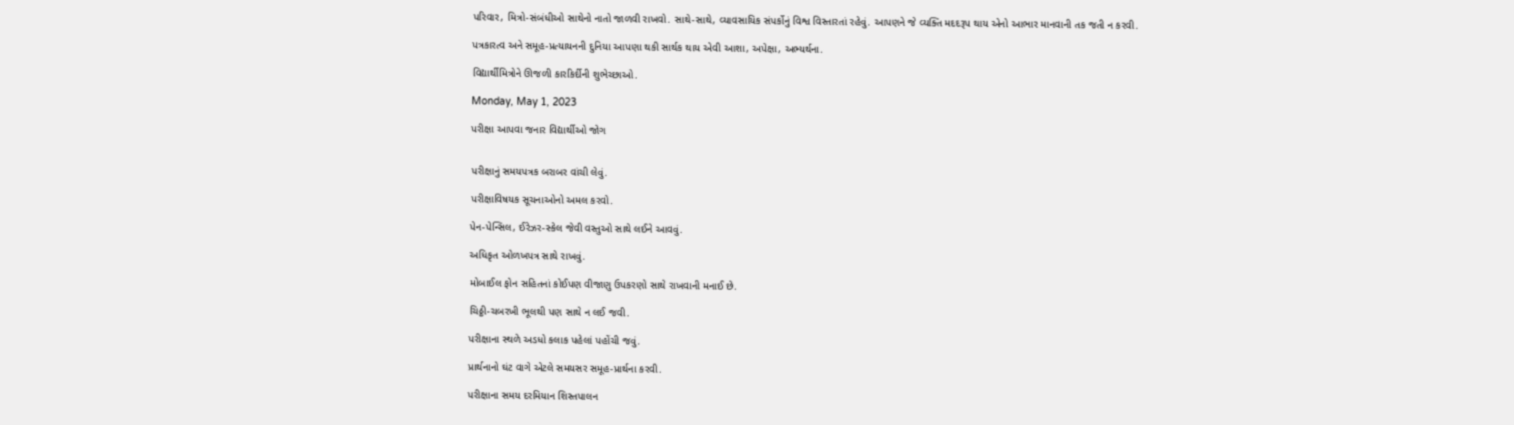પરિવાર, મિત્રો-સંબંધીઓ સાથેનો નાતો જાળવી રાખવો. સાથે-સાથે, વ્યાવસાયિક સંપર્કોનું વિશ્વ વિસ્તારતાં રહેવું. આપણને જે વ્યક્તિ મદદરૂપ થાય એનો આભાર માનવાની તક જતી ન કરવી.

પત્રકારત્વ અને સમૂહ-પ્રત્યાયનની દુનિયા આપણા થકી સાર્થક થાય એવી આશા, અપેક્ષા, અભ્યર્થના.

વિદ્યાર્થીમિત્રોને ઊજળી કારકિર્દીની શુભેચ્છાઓ.

Monday, May 1, 2023

પરીક્ષા આપવા જનાર વિદ્યાર્થીઓ જોગ


પરીક્ષાનું સમયપત્રક બરાબર વાંચી લેવું.

પરીક્ષાવિષયક સૂચનાઓનો અમલ કરવો.

પેન-પેન્સિલ, ઈરેઝર-સ્કેલ જેવી વસ્તુઓ સાથે લઈને આવવું.

અધિકૃત ઓળખપત્ર સાથે રાખવું.

મોબાઈલ ફોન સહિતનાં કોઈપણ વીજાણુ ઉપકરણો સાથે રાખવાની મનાઈ છે.

ચિઠ્ઠી-ચબરખી ભૂલથી પણ સાથે ન લઈ જવી.

પરીક્ષાના સ્થળે અડધો કલાક પહેલાં પહોંચી જવું.

પ્રાર્થનાનો ઘંટ વાગે એટલે સમયસર સમૂહ-પ્રાર્થના કરવી.

પરીક્ષાના સમય દરમિયાન શિસ્તપાલન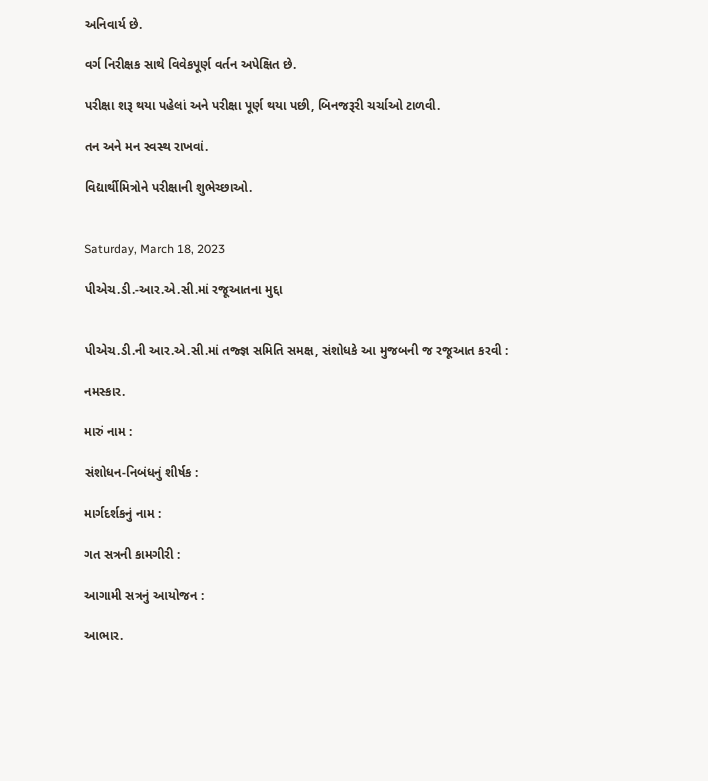અનિવાર્ય છે.

વર્ગ નિરીક્ષક સાથે વિવેકપૂર્ણ વર્તન અપેક્ષિત છે.

પરીક્ષા શરૂ થયા પહેલાં અને પરીક્ષા પૂર્ણ થયા પછી, બિનજરૂરી ચર્ચાઓ ટાળવી.

તન અને મન સ્વસ્થ રાખવાં.

વિદ્યાર્થીમિત્રોને પરીક્ષાની શુભેચ્છાઓ.


Saturday, March 18, 2023

પીએચ.ડી.-આર.એ.સી.માં રજૂઆતના મુદ્દા


પીએચ.ડી.ની આર.એ.સી.માં તજ્જ્ઞ સમિતિ સમક્ષ, સંશોધકે આ મુજબની જ રજૂઆત કરવી :

નમસ્કાર.

મારું નામ :

સંશોધન-નિબંધનું શીર્ષક :

માર્ગદર્શકનું નામ :

ગત સત્રની કામગીરી :

આગામી સત્રનું આયોજન :

આભાર.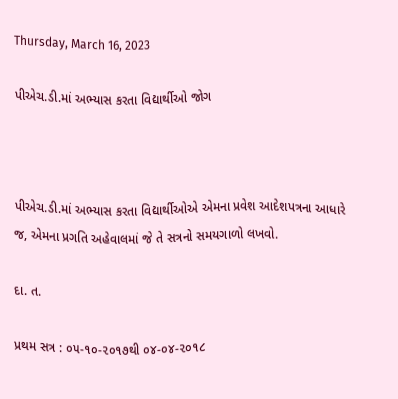Thursday, March 16, 2023

પીએચ.ડી.માં અભ્યાસ કરતા વિદ્યાર્થીઓ જોગ



પીએચ.ડી.માં અભ્યાસ કરતા વિદ્યાર્થીઓએ એમના પ્રવેશ આદેશપત્રના આધારે જ, એમના પ્રગતિ અહેવાલમાં જે તે સત્રનો સમયગાળો લખવો.

દા. ત.

પ્રથમ સત્ર : ૦૫-૧૦-૨૦૧૭થી ૦૪-૦૪-૨૦૧૮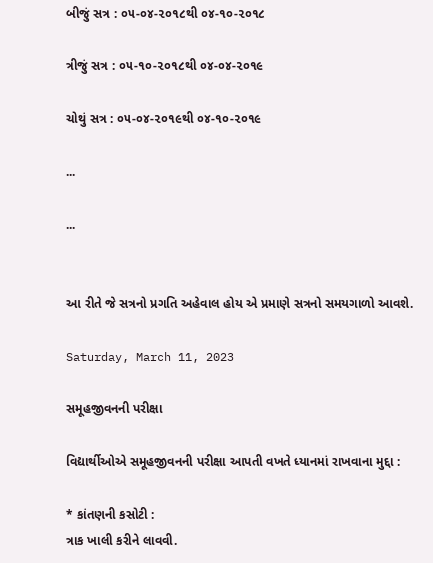બીજું સત્ર : ૦૫-૦૪-૨૦૧૮થી ૦૪-૧૦-૨૦૧૮

ત્રીજું સત્ર : ૦૫-૧૦-૨૦૧૮થી ૦૪-૦૪-૨૦૧૯

ચોથું સત્ર : ૦૫-૦૪-૨૦૧૯થી ૦૪-૧૦-૨૦૧૯

...

...


આ રીતે જે સત્રનો પ્રગતિ અહેવાલ હોય એ પ્રમાણે સત્રનો સમયગાળો આવશે.

Saturday, March 11, 2023

સમૂહજીવનની પરીક્ષા

વિદ્યાર્થીઓએ સમૂહજીવનની પરીક્ષા આપતી વખતે ધ્યાનમાં રાખવાના મુદ્દા :

* કાંતણની કસોટી :
ત્રાક ખાલી કરીને લાવવી.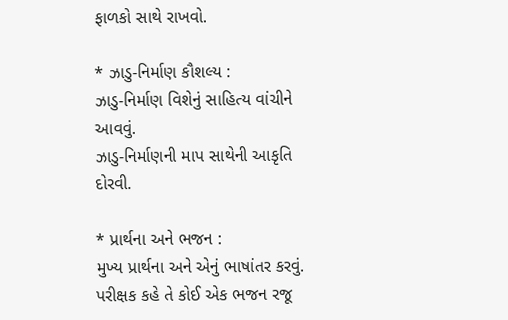ફાળકો સાથે રાખવો.

* ઝાડુ-નિર્માણ કૌશલ્ય :
ઝાડુ-નિર્માણ વિશેનું સાહિત્ય વાંચીને આવવું.
ઝાડુ-નિર્માણની માપ સાથેની આકૃતિ દોરવી.

* પ્રાર્થના અને ભજન :
મુખ્ય પ્રાર્થના અને એનું ભાષાંતર કરવું.
પરીક્ષક કહે તે કોઈ એક ભજન રજૂ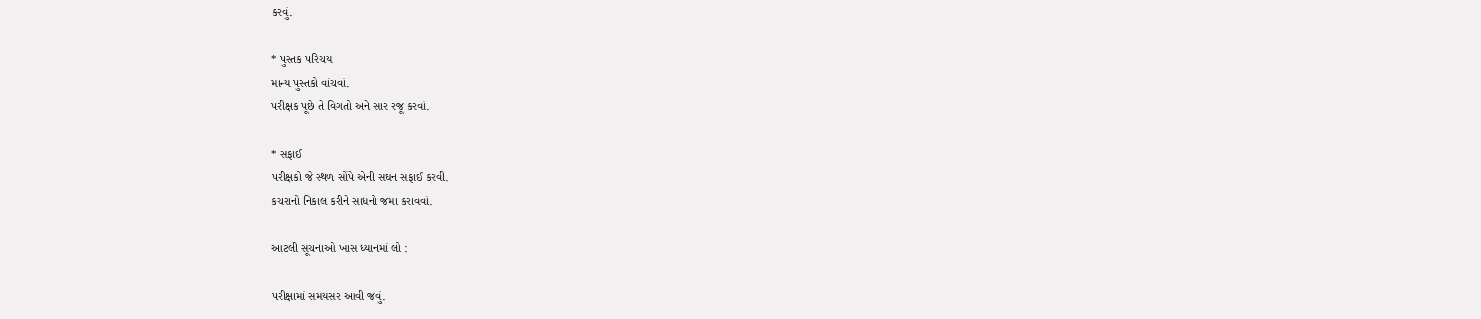કરવું.

* પુસ્તક પરિચય
માન્ય પુસ્તકો વાંચવાં.
પરીક્ષક પૂછે તે વિગતો અને સાર રજૂ કરવાં.

* સફાઈ
પરીક્ષકો જે સ્થળ સોંપે એની સઘન સફાઈ કરવી.
કચરાનો નિકાલ કરીને સાધનો જમા કરાવવાં.

આટલી સૂચનાઓ ખાસ ધ્યાનમાં લો :

પરીક્ષામાં સમયસર આવી જવું.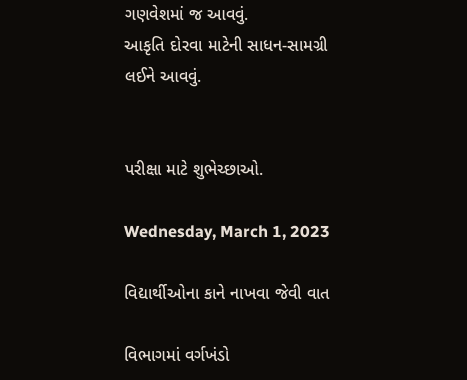ગણવેશમાં જ આવવું.
આકૃતિ દોરવા માટેની સાધન-સામગ્રી લઈને આવવું.


પરીક્ષા માટે શુભેચ્છાઓ.

Wednesday, March 1, 2023

વિદ્યાર્થીઓના કાને નાખવા જેવી વાત

વિભાગમાં વર્ગખંડો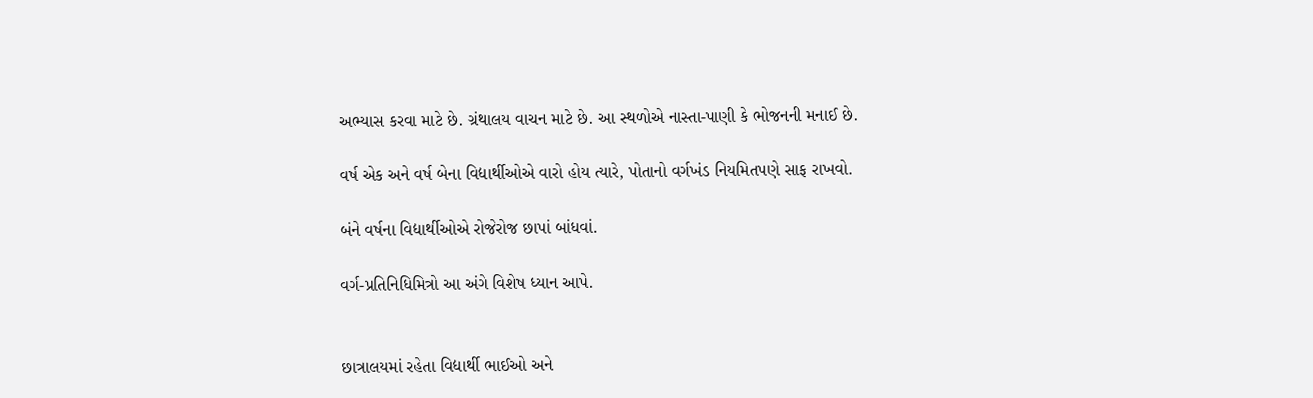અભ્યાસ કરવા માટે છે. ગ્રંથાલય વાચન માટે છે. આ સ્થળોએ નાસ્તા-પાણી કે ભોજનની મનાઈ છે.

વર્ષ એક અને વર્ષ બેના વિદ્યાર્થીઓએ વારો હોય ત્યારે, પોતાનો વર્ગખંડ નિયમિતપણે સાફ રાખવો.

બંને વર્ષના વિદ્યાર્થીઓએ રોજેરોજ છાપાં બાંધવાં.

વર્ગ-પ્રતિનિધિમિત્રો આ અંગે વિશેષ ધ્યાન આપે.


છાત્રાલયમાં રહેતા વિદ્યાર્થી ભાઈઓ અને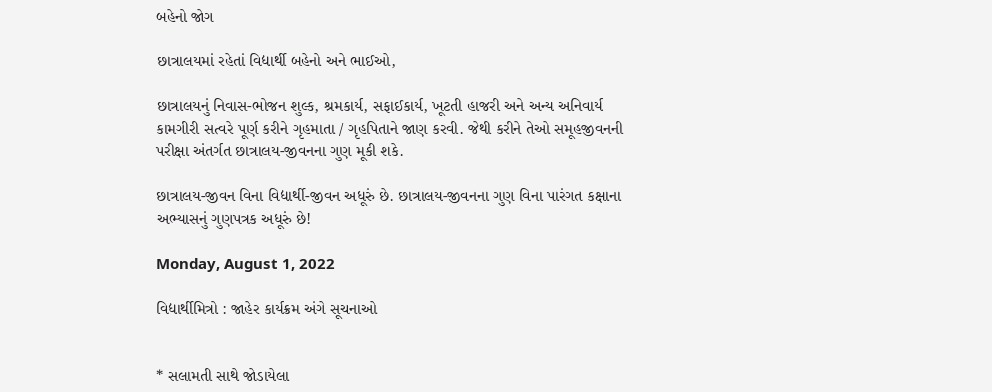બહેનો જોગ

છાત્રાલયમાં રહેતાં વિદ્યાર્થી બહેનો અને ભાઈઓ,

છાત્રાલયનું નિવાસ-ભોજન શુલ્ક, શ્રમકાર્ય, સફાઈકાર્ય, ખૂટતી હાજરી અને અન્ય અનિવાર્ય કામગીરી સત્વરે પૂર્ણ કરીને ગૃહમાતા / ગૃહપિતાને જાણ કરવી. જેથી કરીને તેઓ સમૂહજીવનની પરીક્ષા અંતર્ગત છાત્રાલય-જીવનના ગુણ મૂકી શકે.

છાત્રાલય-જીવન વિના વિદ્યાર્થી-જીવન અધૂરું છે. છાત્રાલય-જીવનના ગુણ વિના પારંગત કક્ષાના અભ્યાસનું ગુણપત્રક અધૂરું છે!

Monday, August 1, 2022

વિદ્યાર્થીમિત્રો : જાહેર કાર્યક્રમ અંગે સૂચનાઓ


* સલામતી સાથે જોડાયેલા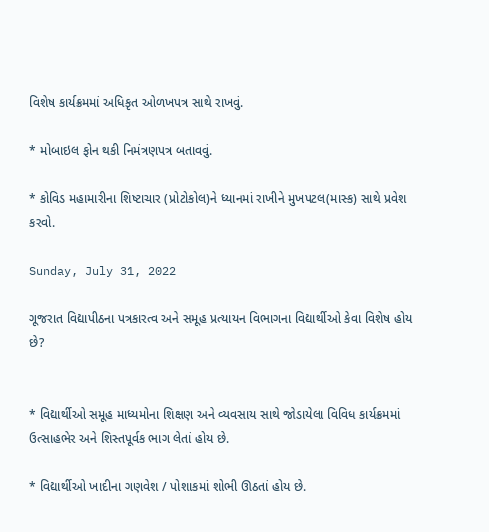વિશેષ કાર્યક્રમમાં અધિકૃત ઓળખપત્ર સાથે રાખવું.

* મોબાઇલ ફોન થકી નિમંત્રણપત્ર બતાવવું.

* કોવિડ મહામારીના શિષ્ટાચાર (પ્રોટોકોલ)ને ધ્યાનમાં રાખીને મુખપટલ(માસ્ક) સાથે પ્રવેશ કરવો.

Sunday, July 31, 2022

ગૂજરાત વિદ્યાપીઠના પત્રકારત્વ અને સમૂહ પ્રત્યાયન વિભાગના વિદ્યાર્થીઓ કેવા વિશેષ હોય છે?


* વિદ્યાર્થીઓ સમૂહ માધ્યમોના શિક્ષણ અને વ્યવસાય સાથે જોડાયેલા વિવિધ કાર્યક્રમમાં ઉત્સાહભેર અને શિસ્તપૂર્વક ભાગ લેતાં હોય છે.

* વિદ્યાર્થીઓ ખાદીના ગણવેશ / પોશાકમાં શોભી ઊઠતાં હોય છે.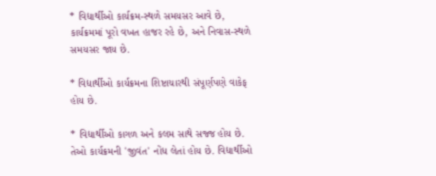* વિદ્યાર્થીઓ કાર્યક્રમ-સ્થળે સમયસર આવે છે, કાર્યક્રમમાં પૂરો વખત હાજર રહે છે, અને નિવાસ-સ્થળે સમયસર જાય છે.

* વિદ્યાર્થીઓ કાર્યક્રમના શિષ્ટાચારથી સંપૂર્ણપણે વાકેફ હોય છે.

* વિદ્યાર્થીઓ કાગળ અને કલમ સાથે સજ્જ હોય છે. તેઓ કાર્યક્રમની 'જીવંત' નોંધ લેતાં હોય છે. વિદ્યાર્થીઓ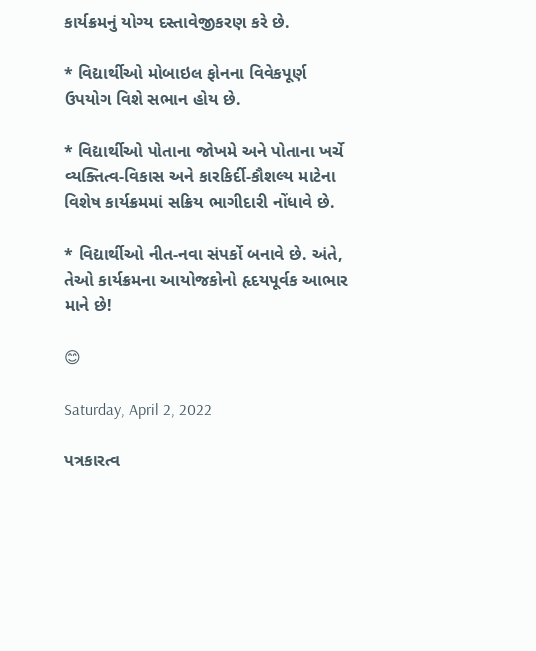કાર્યક્રમનું યોગ્ય દસ્તાવેજીકરણ કરે છે.

* વિદ્યાર્થીઓ મોબાઇલ ફોનના વિવેકપૂર્ણ ઉપયોગ વિશે સભાન હોય છે.

* વિદ્યાર્થીઓ પોતાના જોખમે અને પોતાના ખર્ચે વ્યક્તિત્વ-વિકાસ અને કારકિર્દી-કૌશલ્ય માટેના વિશેષ કાર્યક્રમમાં સક્રિય ભાગીદારી નોંધાવે છે.

* વિદ્યાર્થીઓ નીત-નવા સંપર્કો બનાવે છે. અંતે, તેઓ કાર્યક્રમના આયોજકોનો હૃદયપૂર્વક આભાર માને છે!

😊

Saturday, April 2, 2022

પત્રકારત્વ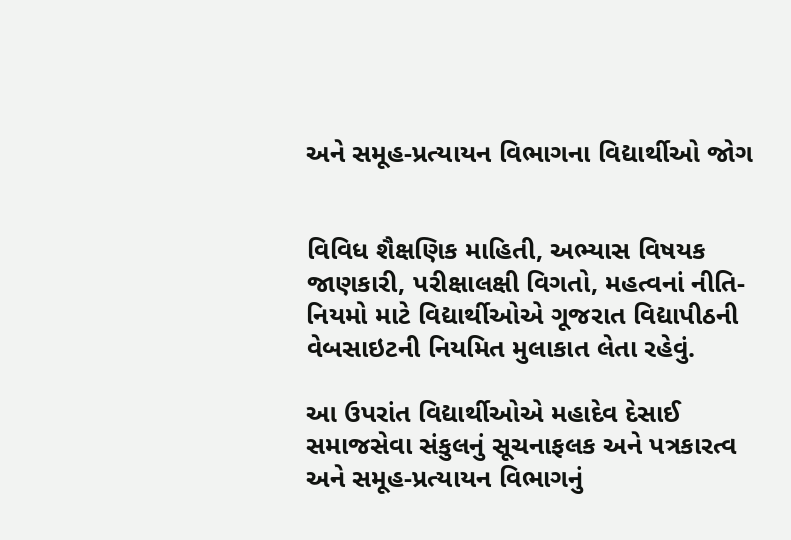અને સમૂહ-પ્રત્યાયન વિભાગના વિદ્યાર્થીઓ જોગ


વિવિધ શૈક્ષણિક માહિતી, અભ્યાસ વિષયક જાણકારી, પરીક્ષાલક્ષી વિગતો, મહત્વનાં નીતિ-નિયમો માટે વિદ્યાર્થીઓએ ગૂજરાત વિદ્યાપીઠની વેબસાઇટની નિયમિત મુલાકાત લેતા રહેવું.

આ ઉપરાંત વિદ્યાર્થીઓએ મહાદેવ દેસાઈ સમાજસેવા સંકુલનું સૂચનાફલક અને પત્રકારત્વ અને સમૂહ-પ્રત્યાયન વિભાગનું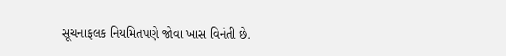સૂચનાફલક નિયમિતપણે જોવા ખાસ વિનંતી છે.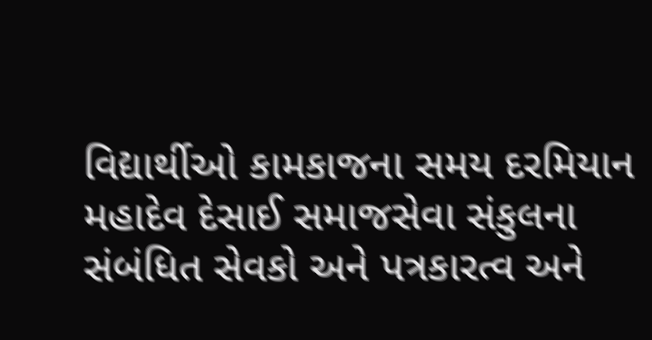વિદ્યાર્થીઓ કામકાજના સમય દરમિયાન મહાદેવ દેસાઈ સમાજસેવા સંકુલના સંબંધિત સેવકો અને પત્રકારત્વ અને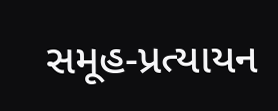સમૂહ-પ્રત્યાયન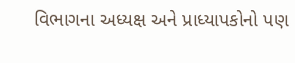વિભાગના અધ્યક્ષ અને પ્રાધ્યાપકોનો પણ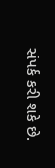સંપર્ક કરી શકે છે.